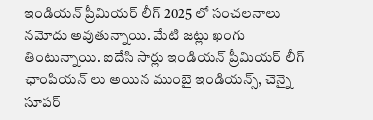ఇండియన్ ప్రీమియర్ లీగ్ 2025 లో సంచలనాలు నమోదు అవుతున్నాయి. మేటి జట్లు ఖంగు తింటున్నాయి. ఐదేసి సార్లు ఇండియన్ ప్రీమియర్ లీగ్ ఛాంపియన్ లు అయిన ముంబై ఇండియన్స్, చెన్నై సూపర్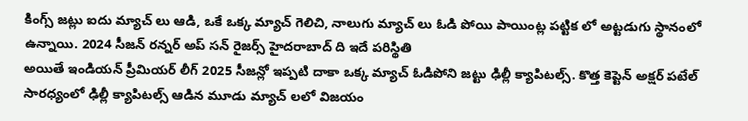కింగ్స్ జట్లు ఐదు మ్యాచ్ లు ఆడి, ఒకే ఒక్క మ్యాచ్ గెలిచి, నాలుగు మ్యాచ్ లు ఓడి పోయి పాయింట్ల పట్టిక లో అట్టడుగు స్థానంలో ఉన్నాయి. 2024 సీజన్ రన్నర్ అప్ సన్ రైజర్స్ హైదరాబాద్ ది ఇదే పరిస్థితి
అయితే ఇండియన్ ప్రీమియర్ లీగ్ 2025 సీజన్లో ఇప్పటి దాకా ఒక్క మ్యాచ్ ఓడిపోని జట్టు ఢిల్లీ క్యాపిటల్స్. కొత్త కెప్టెన్ అక్షర్ పటేల్ సారధ్యంలో ఢిల్లీ క్యాపిటల్స్ ఆడిన మూడు మ్యాచ్ లలో విజయం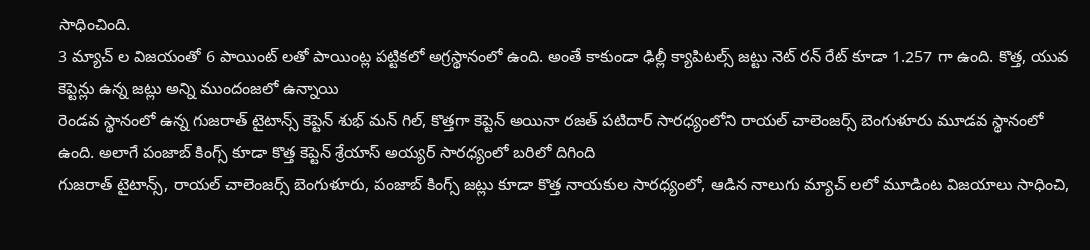సాధించింది.
3 మ్యాచ్ ల విజయంతో 6 పాయింట్ లతో పాయింట్ల పట్టికలో అగ్రస్థానంలో ఉంది. అంతే కాకుండా ఢిల్లీ క్యాపిటల్స్ జట్టు నెట్ రన్ రేట్ కూడా 1.257 గా ఉంది. కొత్త, యువ కెప్టెన్లు ఉన్న జట్లు అన్ని ముందంజలో ఉన్నాయి
రెండవ స్థానంలో ఉన్న గుజరాత్ టైటాన్స్ కెప్టెన్ శుభ్ మన్ గిల్, కొత్తగా కెప్టెన్ అయినా రజత్ పటిదార్ సారధ్యంలోని రాయల్ చాలెంజర్స్ బెంగుళూరు మూడవ స్థానంలో ఉంది. అలాగే పంజాబ్ కింగ్స్ కూడా కొత్త కెప్టెన్ శ్రేయాస్ అయ్యర్ సారధ్యంలో బరిలో దిగింది
గుజరాత్ టైటాన్స్, రాయల్ చాలెంజర్స్ బెంగుళూరు, పంజాబ్ కింగ్స్ జట్లు కూడా కొత్త నాయకుల సారధ్యంలో, ఆడిన నాలుగు మ్యాచ్ లలో మూడింట విజయాలు సాధించి,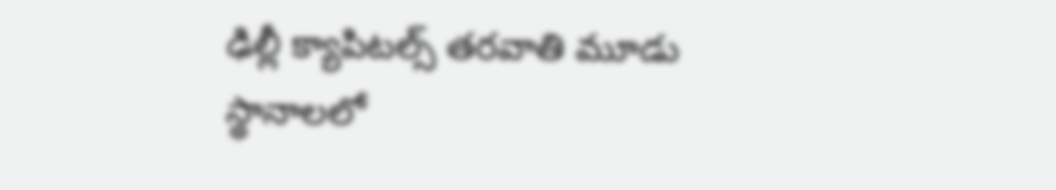ఢిల్లీ క్యాపిటల్స్ తరవాతి మూడు స్థానాలలో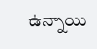ఉన్నాయి